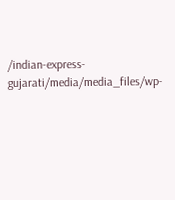/indian-express-gujarati/media/media_files/wp-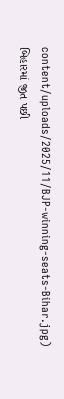content/uploads/2025/11/BJP-winning-seats-Bihar.jpg)
બિહારમાં જીત પછી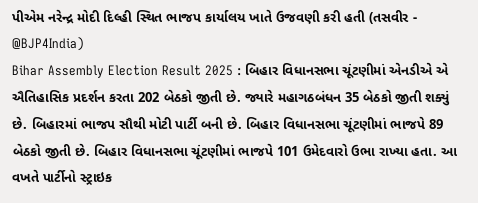પીએમ નરેન્દ્ર મોદી દિલ્હી સ્થિત ભાજપ કાર્યાલય ખાતે ઉજવણી કરી હતી (તસવીર - @BJP4India)
Bihar Assembly Election Result 2025 : બિહાર વિધાનસભા ચૂંટણીમાં એનડીએ એ ઐતિહાસિક પ્રદર્શન કરતા 202 બેઠકો જીતી છે. જ્યારે મહાગઠબંધન 35 બેઠકો જીતી શક્યું છે. બિહારમાં ભાજપ સૌથી મોટી પાર્ટી બની છે. બિહાર વિધાનસભા ચૂંટણીમાં ભાજપે 89 બેઠકો જીતી છે. બિહાર વિધાનસભા ચૂંટણીમાં ભાજપે 101 ઉમેદવારો ઉભા રાખ્યા હતા. આ વખતે પાર્ટીનો સ્ટ્રાઇક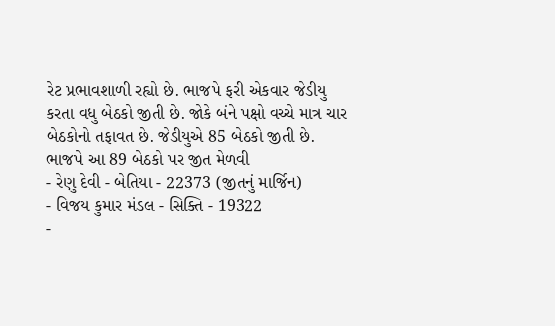રેટ પ્રભાવશાળી રહ્યો છે. ભાજપે ફરી એકવાર જેડીયુ કરતા વધુ બેઠકો જીતી છે. જોકે બંને પક્ષો વચ્ચે માત્ર ચાર બેઠકોનો તફાવત છે. જેડીયુએ 85 બેઠકો જીતી છે.
ભાજપે આ 89 બેઠકો પર જીત મેળવી
- રેણુ દેવી - બેતિયા - 22373 (જીતનું માર્જિન)
- વિજય કુમાર મંડલ - સિક્તિ - 19322
-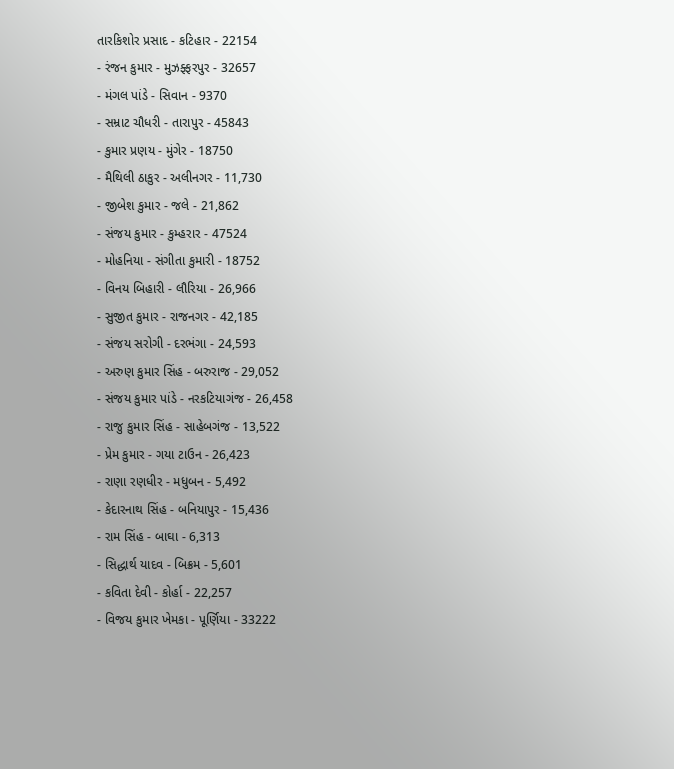તારકિશોર પ્રસાદ - કટિહાર - 22154
- રંજન કુમાર - મુઝફ્ફરપુર - 32657
- મંગલ પાંડે - સિવાન - 9370
- સમ્રાટ ચૌધરી - તારાપુર - 45843
- કુમાર પ્રણય - મુંગેર - 18750
- મૈથિલી ઠાકુર - અલીનગર - 11,730
- જીબેશ કુમાર - જલે - 21,862
- સંજય કુમાર - કુમ્હરાર - 47524
- મોહનિયા - સંગીતા કુમારી - 18752
- વિનય બિહારી - લૌરિયા - 26,966
- સુજીત કુમાર - રાજનગર - 42,185
- સંજય સરોગી - દરભંગા - 24,593
- અરુણ કુમાર સિંહ - બરુરાજ - 29,052
- સંજય કુમાર પાંડે - નરકટિયાગંજ - 26,458
- રાજુ કુમાર સિંહ - સાહેબગંજ - 13,522
- પ્રેમ કુમાર - ગયા ટાઉન - 26,423
- રાણા રણધીર - મધુબન - 5,492
- કેદારનાથ સિંહ - બનિયાપુર - 15,436
- રામ સિંહ - બાઘા - 6,313
- સિદ્ધાર્થ યાદવ - બિક્રમ - 5,601
- કવિતા દેવી - કોર્હા - 22,257
- વિજય કુમાર ખેમકા - પૂર્ણિયા - 33222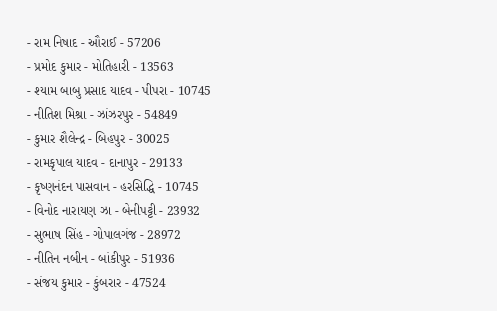- રામ નિષાદ - ઔરાઈ - 57206
- પ્રમોદ કુમાર - મોતિહારી - 13563
- શ્યામ બાબુ પ્રસાદ યાદવ - પીપરા - 10745
- નીતિશ મિશ્રા - ઝાંઝરપુર - 54849
- કુમાર શૈલેન્દ્ર - બિહપુર - 30025
- રામકૃપાલ યાદવ - દાનાપુર - 29133
- કૃષ્ણનંદન પાસવાન - હરસિદ્ધિ - 10745
- વિનોદ નારાયણ ઝા - બેનીપટ્ટી - 23932
- સુભાષ સિંહ - ગોપાલગંજ - 28972
- નીતિન નબીન - બાંકીપુર - 51936
- સંજય કુમાર - કુંબરાર - 47524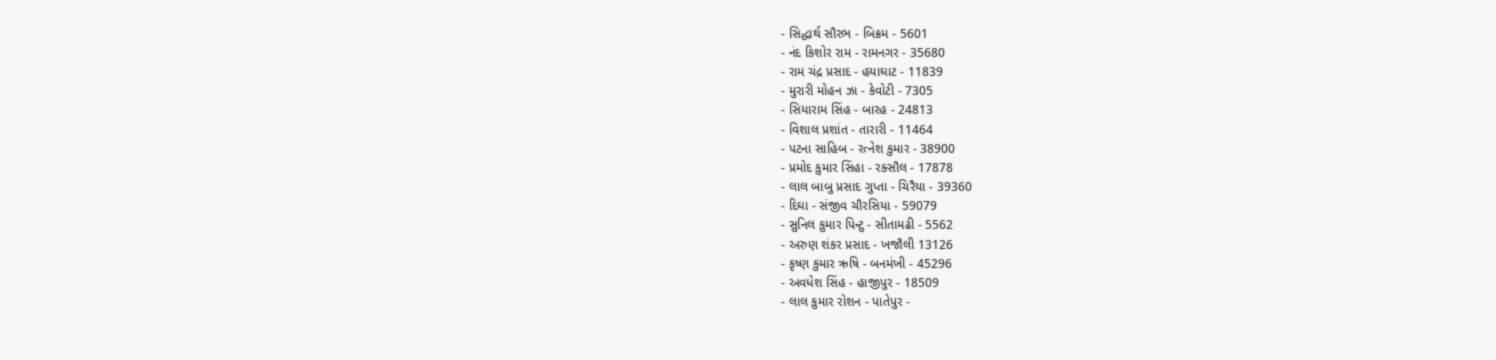- સિદ્ધાર્થ સૌરભ - બિક્રમ - 5601
- નંદ કિશોર રામ - રામનગર - 35680
- રામ ચંદ્ર પ્રસાદ - હયાઘાટ - 11839
- મુરારી મોહન ઝા - કેવોટી - 7305
- સિયારામ સિંહ - બારહ - 24813
- વિશાલ પ્રશાંત - તારારી - 11464
- પટના સાહિબ - રત્નેશ કુમાર - 38900
- પ્રમોદ કુમાર સિંહા - રક્સૌલ - 17878
- લાલ બાબુ પ્રસાદ ગુપ્તા - ચિરૈયા - 39360
- દિઘા - સંજીવ ચૌરસિયા - 59079
- સુનિલ કુમાર પિન્ટુ - સીતામઢી - 5562
- અરુણ શંકર પ્રસાદ - ખજૌલી 13126
- કૃષ્ણ કુમાર ઋષિ - બનમંખી - 45296
- અવધેશ સિંહ - હાજીપુર - 18509
- લાલ કુમાર રોશન - પાતેપુર -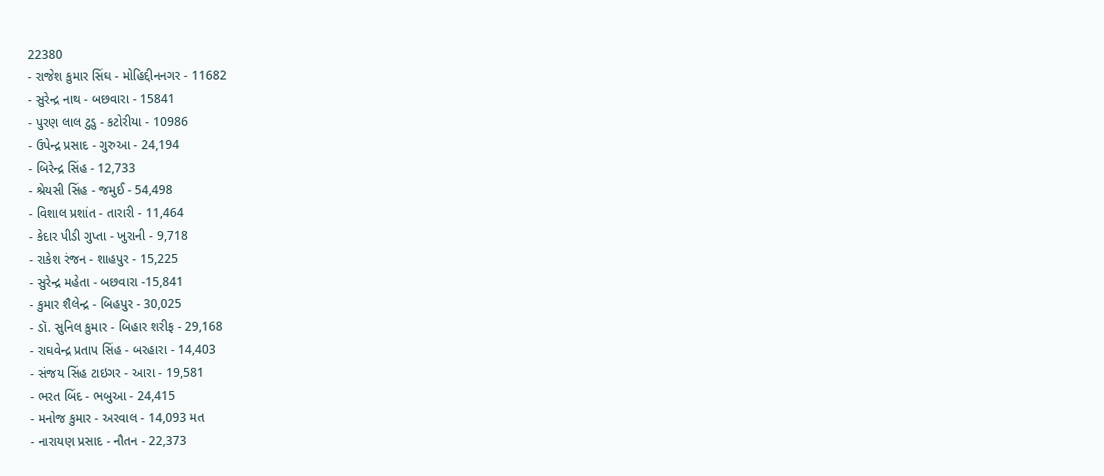22380
- રાજેશ કુમાર સિંઘ - મોહિદ્દીનનગર - 11682
- સુરેન્દ્ર નાથ - બછવારા - 15841
- પુરણ લાલ ટુડુ - કટોરીયા - 10986
- ઉપેન્દ્ર પ્રસાદ - ગુરુઆ - 24,194
- બિરેન્દ્ર સિંહ - 12,733
- શ્રેયસી સિંહ - જમુઈ - 54,498
- વિશાલ પ્રશાંત - તારારી - 11,464
- કેદાર પીડી ગુપ્તા - ખુરાની - 9,718
- રાકેશ રંજન - શાહપુર - 15,225
- સુરેન્દ્ર મહેતા - બછવારા -15,841
- કુમાર શૈલેન્દ્ર - બિહપુર - 30,025
- ડૉ. સુનિલ કુમાર - બિહાર શરીફ - 29,168
- રાઘવેન્દ્ર પ્રતાપ સિંહ - બરહારા - 14,403
- સંજય સિંહ ટાઇગર - આરા - 19,581
- ભરત બિંદ - ભબુઆ - 24,415
- મનોજ કુમાર - અરવાલ - 14,093 મત
- નારાયણ પ્રસાદ - નૌતન - 22,373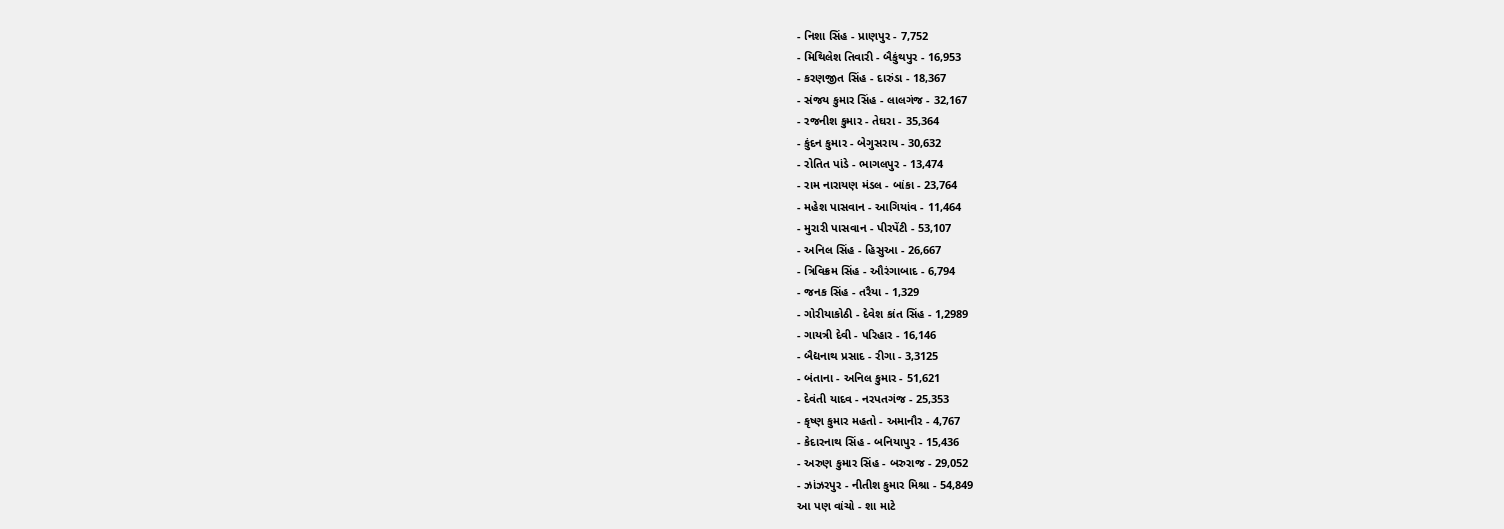- નિશા સિંહ - પ્રાણપુર - 7,752
- મિથિલેશ તિવારી - બૈકુંથપુર - 16,953
- કરણજીત સિંહ - દારુંડા - 18,367
- સંજય કુમાર સિંહ - લાલગંજ - 32,167
- રજનીશ કુમાર - તેઘરા - 35,364
- કુંદન કુમાર - બેગુસરાય - 30,632
- રોતિત પાંડે - ભાગલપુર - 13,474
- રામ નારાયણ મંડલ - બાંકા - 23,764
- મહેશ પાસવાન - આગિયાંવ - 11,464
- મુરારી પાસવાન - પીરપેંટી - 53,107
- અનિલ સિંહ - હિસુઆ - 26,667
- ત્રિવિક્રમ સિંહ - ઔરંગાબાદ - 6,794
- જનક સિંહ - તરૈયા - 1,329
- ગોરીયાકોઠી - દેવેશ કાંત સિંહ - 1,2989
- ગાયત્રી દેવી - પરિહાર - 16,146
- બૈદ્યનાથ પ્રસાદ - રીગા - 3,3125
- બંતાના - અનિલ કુમાર - 51,621
- દેવંતી યાદવ - નરપતગંજ - 25,353
- કૃષ્ણ કુમાર મહતો - અમાનૌર - 4,767
- કેદારનાથ સિંહ - બનિયાપુર - 15,436
- અરુણ કુમાર સિંહ - બરુરાજ - 29,052
- ઝાંઝરપુર - નીતીશ કુમાર મિશ્રા - 54,849
આ પણ વાંચો - શા માટે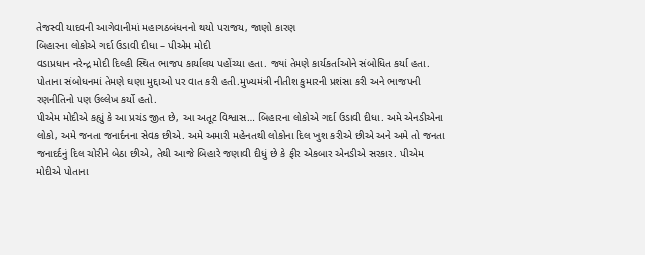તેજસ્વી યાદવની આગેવાનીમાં મહાગઠબંધનનો થયો પરાજય, જાણો કારણ
બિહારના લોકોએ ગર્દા ઉડાવી દીધા – પીએમ મોદી
વડાપ્રધાન નરેન્દ્ર મોદી દિલ્હી સ્થિત ભાજપ કાર્યાલય પહોંચ્યા હતા. જ્યાં તેમણે કાર્યકર્તાઓને સંબોધિત કર્યા હતા. પોતાના સંબોધનમાં તેમણે ઘણા મુદ્દાઓ પર વાત કરી હતી.મુખ્યમંત્રી નીતીશ કુમારની પ્રશંસા કરી અને ભાજપની રણનીતિનો પણ ઉલ્લેખ કર્યો હતો.
પીએમ મોદીએ કહ્યું કે આ પ્રચંડ જીત છે, આ અતૂટ વિશ્વાસ… બિહારના લોકોએ ગર્દા ઉડાવી દીધા. અમે એનડીએના લોકો, અમે જનતા જનાર્દનના સેવક છીએ. અમે અમારી મહેનતથી લોકોના દિલ ખુશ કરીએ છીએ અને અમે તો જનતા જનાદર્દનું દિલ ચોરીને બેઠા છીએ, તેથી આજે બિહારે જણાવી દીધું છે કે ફીર એકબાર એનડીએ સરકાર. પીએમ મોદીએ પોતાના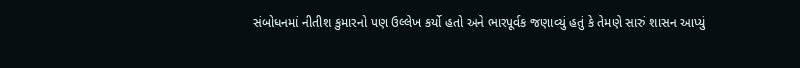સંબોધનમાં નીતીશ કુમારનો પણ ઉલ્લેખ કર્યો હતો અને ભારપૂર્વક જણાવ્યું હતું કે તેમણે સારું શાસન આપ્યું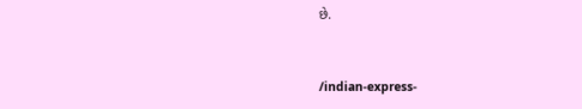છે.


/indian-express-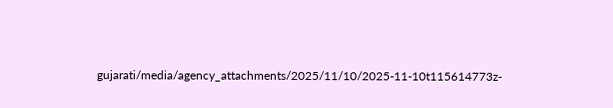gujarati/media/agency_attachments/2025/11/10/2025-11-10t115614773z-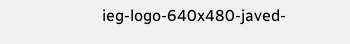ieg-logo-640x480-javed-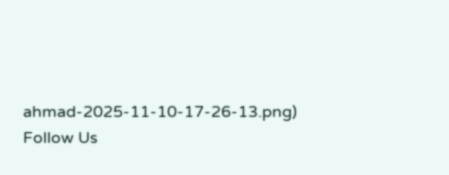ahmad-2025-11-10-17-26-13.png)
Follow Us